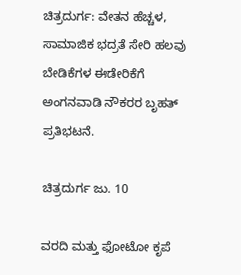ಚಿತ್ರದುರ್ಗ: ವೇತನ ಹೆಚ್ಚಳ, ಸಾಮಾಜಿಕ ಭದ್ರತೆ ಸೇರಿ ಹಲವು ಬೇಡಿಕೆಗಳ ಈಡೇರಿಕೆಗೆ ಅಂಗನವಾಡಿ ನೌಕರರ ಬೃಹತ್ ಪ್ರತಿಭಟನೆ.

ಚಿತ್ರದುರ್ಗ ಜು. 10

ವರದಿ ಮತ್ತು ಫೋಟೋ ಕೃಪೆ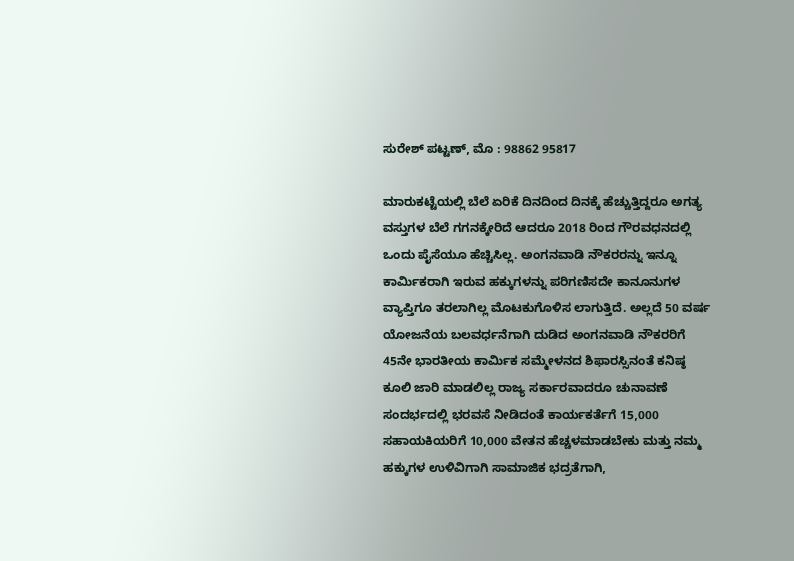ಸುರೇಶ್ ಪಟ್ಟಣ್, ಮೊ : 98862 95817

ಮಾರುಕಟ್ಟೆಯಲ್ಲಿ ಬೆಲೆ ಏರಿಕೆ ದಿನದಿಂದ ದಿನಕ್ಕೆ ಹೆಚ್ಚುತ್ತಿದ್ದರೂ ಅಗತ್ಯ ವಸ್ತುಗಳ ಬೆಲೆ ಗಗನಕ್ಕೇರಿದೆ ಆದರೂ 2018 ರಿಂದ ಗೌರವಧನದಲ್ಲಿ ಒಂದು ಪೈಸೆಯೂ ಹೆಚ್ಚಿಸಿಲ್ಲ. ಅಂಗನವಾಡಿ ನೌಕರರನ್ನು ಇನ್ನೂ ಕಾರ್ಮಿಕರಾಗಿ ಇರುವ ಹಕ್ಕುಗಳನ್ನು ಪರಿಗಣಿಸದೇ ಕಾನೂನುಗಳ ವ್ಯಾಪ್ತಿಗೂ ತರಲಾಗಿಲ್ಲ ಮೊಟಕುಗೊಳಿಸ ಲಾಗುತ್ತಿದೆ. ಅಲ್ಲದೆ 50 ವರ್ಷ ಯೋಜನೆಯ ಬಲವರ್ಧನೆಗಾಗಿ ದುಡಿದ ಅಂಗನವಾಡಿ ನೌಕರರಿಗೆ 45ನೇ ಭಾರತೀಯ ಕಾರ್ಮಿಕ ಸಮ್ಮೇಳನದ ಶಿಫಾರಸ್ಸಿನಂತೆ ಕನಿಷ್ಠ ಕೂಲಿ ಜಾರಿ ಮಾಡಲಿಲ್ಲ ರಾಜ್ಯ ಸರ್ಕಾರವಾದರೂ ಚುನಾವಣೆ ಸಂದರ್ಭದಲ್ಲಿ ಭರವಸೆ ನೀಡಿದಂತೆ ಕಾರ್ಯಕರ್ತೆಗೆ 15,000 ಸಹಾಯಕಿಯರಿಗೆ 10,000 ವೇತನ ಹೆಚ್ಚಳಮಾಡಬೇಕು ಮತ್ತು ನಮ್ಮ ಹಕ್ಕುಗಳ ಉಳಿವಿಗಾಗಿ ಸಾಮಾಜಿಕ ಭದ್ರತೆಗಾಗಿ,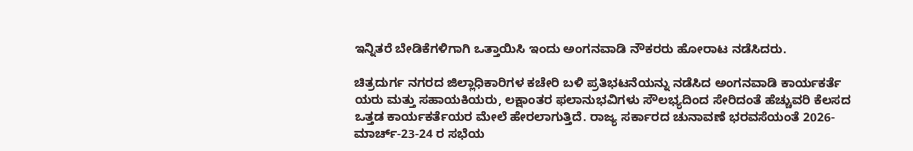ಇನ್ನಿತರೆ ಬೇಡಿಕೆಗಳಿಗಾಗಿ ಒತ್ತಾಯಿಸಿ ಇಂದು ಅಂಗನವಾಡಿ ನೌಕರರು ಹೋರಾಟ ನಡೆಸಿದರು.

ಚಿತ್ರದುರ್ಗ ನಗರದ ಜಿಲ್ಲಾಧಿಕಾರಿಗಳ ಕಚೇರಿ ಬಳಿ ಪ್ರತಿಭಟನೆಯನ್ನು ನಡೆಸಿದ ಅಂಗನವಾಡಿ ಕಾರ್ಯಕರ್ತೆ ಯರು ಮತ್ತು ಸಹಾಯಕಿಯರು, ಲಕ್ಷಾಂತರ ಫಲಾನುಭವಿಗಳು ಸೌಲಭ್ಯದಿಂದ ಸೇರಿದಂತೆ ಹೆಚ್ಚುವರಿ ಕೆಲಸದ ಒತ್ತಡ ಕಾರ್ಯಕರ್ತೆಯರ ಮೇಲೆ ಹೇರಲಾಗುತ್ತಿದೆ. ರಾಜ್ಯ ಸರ್ಕಾರದ ಚುನಾವಣೆ ಭರವಸೆಯಂತೆ 2026-ಮಾರ್ಚ್-23-24 ರ ಸಭೆಯ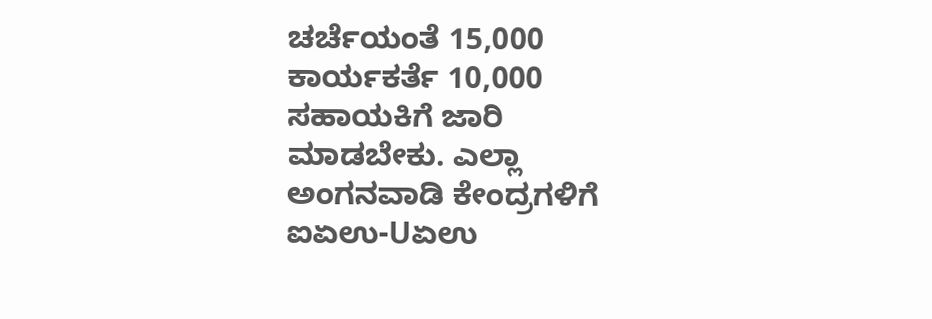ಚರ್ಚೆಯಂತೆ 15,000 ಕಾರ್ಯಕರ್ತೆ 10,000 ಸಹಾಯಕಿಗೆ ಜಾರಿ ಮಾಡಬೇಕು. ಎಲ್ಲಾ ಅಂಗನವಾಡಿ ಕೇಂದ್ರಗಳಿಗೆ ಐಏಉ-Uಏಉ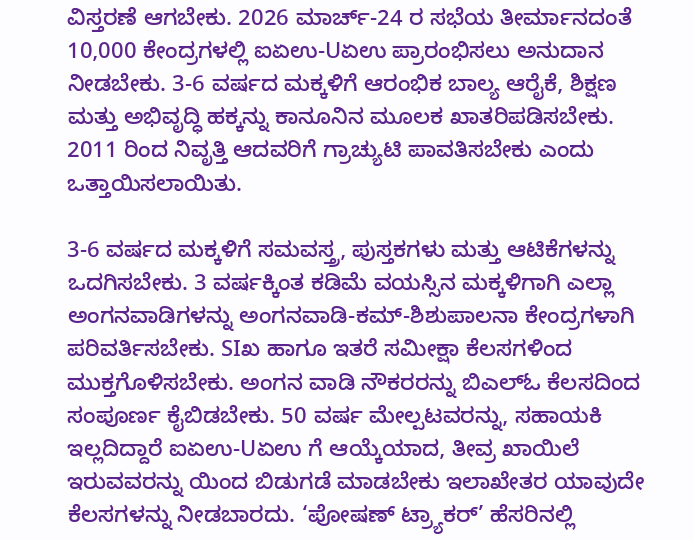ವಿಸ್ತರಣೆ ಆಗಬೇಕು. 2026 ಮಾರ್ಚ್-24 ರ ಸಭೆಯ ತೀರ್ಮಾನದಂತೆ 10,000 ಕೇಂದ್ರಗಳಲ್ಲಿ ಐಏಉ-Uಏಉ ಪ್ರಾರಂಭಿಸಲು ಅನುದಾನ ನೀಡಬೇಕು. 3-6 ವರ್ಷದ ಮಕ್ಕಳಿಗೆ ಆರಂಭಿಕ ಬಾಲ್ಯ ಆರೈಕೆ, ಶಿಕ್ಷಣ ಮತ್ತು ಅಭಿವೃದ್ಧಿ ಹಕ್ಕನ್ನು ಕಾನೂನಿನ ಮೂಲಕ ಖಾತರಿಪಡಿಸಬೇಕು. 2011 ರಿಂದ ನಿವೃತ್ತಿ ಆದವರಿಗೆ ಗ್ರಾಚ್ಯುಟಿ ಪಾವತಿಸಬೇಕು ಎಂದು ಒತ್ತಾಯಿಸಲಾಯಿತು.

3-6 ವರ್ಷದ ಮಕ್ಕಳಿಗೆ ಸಮವಸ್ತ್ರ, ಪುಸ್ತಕಗಳು ಮತ್ತು ಆಟಿಕೆಗಳನ್ನು ಒದಗಿಸಬೇಕು. 3 ವರ್ಷಕ್ಕಿಂತ ಕಡಿಮೆ ವಯಸ್ಸಿನ ಮಕ್ಕಳಿಗಾಗಿ ಎಲ್ಲಾ ಅಂಗನವಾಡಿಗಳನ್ನು ಅಂಗನವಾಡಿ-ಕಮ್-ಶಿಶುಪಾಲನಾ ಕೇಂದ್ರಗಳಾಗಿ ಪರಿವರ್ತಿಸಬೇಕು. SIಖ ಹಾಗೂ ಇತರೆ ಸಮೀಕ್ಷಾ ಕೆಲಸಗಳಿಂದ ಮುಕ್ತಗೊಳಿಸಬೇಕು. ಅಂಗನ ವಾಡಿ ನೌಕರರನ್ನು ಬಿಎಲ್‍ಓ ಕೆಲಸದಿಂದ ಸಂಪೂರ್ಣ ಕೈಬಿಡಬೇಕು. 50 ವರ್ಷ ಮೇಲ್ಪಟವರನ್ನು, ಸಹಾಯಕಿ ಇಲ್ಲದಿದ್ದಾರೆ ಐಏಉ-Uಏಉ ಗೆ ಆಯ್ಕೆಯಾದ, ತೀವ್ರ ಖಾಯಿಲೆ ಇರುವವರನ್ನು ಯಿಂದ ಬಿಡುಗಡೆ ಮಾಡಬೇಕು ಇಲಾಖೇತರ ಯಾವುದೇ ಕೆಲಸಗಳನ್ನು ನೀಡಬಾರದು. ‘ಪೋಷಣ್ ಟ್ರ್ಯಾಕರ್’ ಹೆಸರಿನಲ್ಲಿ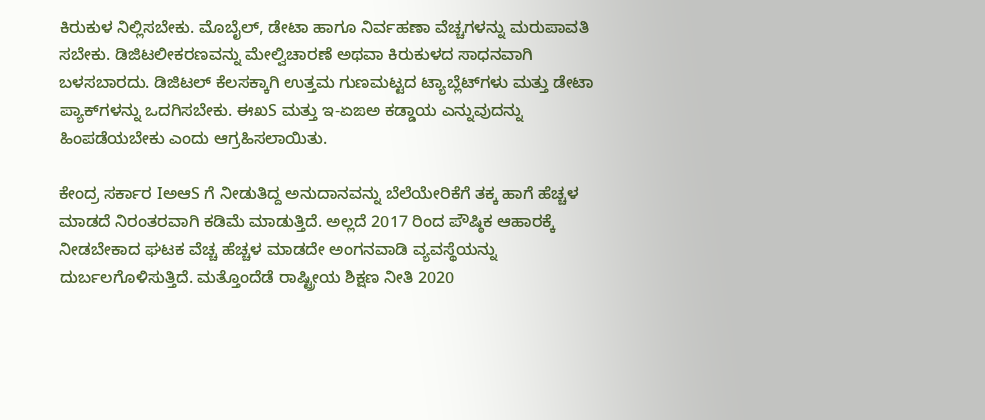ಕಿರುಕುಳ ನಿಲ್ಲಿಸಬೇಕು. ಮೊಬೈಲ್, ಡೇಟಾ ಹಾಗೂ ನಿರ್ವಹಣಾ ವೆಚ್ಚಗಳನ್ನು ಮರುಪಾವತಿ ಸಬೇಕು. ಡಿಜಿಟಲೀಕರಣವನ್ನು ಮೇಲ್ವಿಚಾರಣೆ ಅಥವಾ ಕಿರುಕುಳದ ಸಾಧನವಾಗಿ ಬಳಸಬಾರದು. ಡಿಜಿಟಲ್ ಕೆಲಸಕ್ಕಾಗಿ ಉತ್ತಮ ಗುಣಮಟ್ಟದ ಟ್ಯಾಬ್ಲೆಟ್‍ಗಳು ಮತ್ತು ಡೇಟಾ ಪ್ಯಾಕ್‍ಗಳನ್ನು ಒದಗಿಸಬೇಕು. ಈಖS ಮತ್ತು ಇ-ಏಙಅ ಕಡ್ಡಾಯ ಎನ್ನುವುದನ್ನು ಹಿಂಪಡೆಯಬೇಕು ಎಂದು ಆಗ್ರಹಿಸಲಾಯಿತು.

ಕೇಂದ್ರ ಸರ್ಕಾರ IಅಆS ಗೆ ನೀಡುತಿದ್ದ ಅನುದಾನವನ್ನು ಬೆಲೆಯೇರಿಕೆಗೆ ತಕ್ಕ ಹಾಗೆ ಹೆಚ್ಚಳ ಮಾಡದೆ ನಿರಂತರವಾಗಿ ಕಡಿಮೆ ಮಾಡುತ್ತಿದೆ. ಅಲ್ಲದೆ 2017 ರಿಂದ ಪೌಷ್ಠಿಕ ಆಹಾರಕ್ಕೆ ನೀಡಬೇಕಾದ ಘಟಕ ವೆಚ್ಚ ಹೆಚ್ಚಳ ಮಾಡದೇ ಅಂಗನವಾಡಿ ವ್ಯವಸ್ಥೆಯನ್ನು ದುರ್ಬಲಗೊಳಿಸುತ್ತಿದೆ. ಮತ್ತೊಂದೆಡೆ ರಾಷ್ಟ್ರೀಯ ಶಿಕ್ಷಣ ನೀತಿ 2020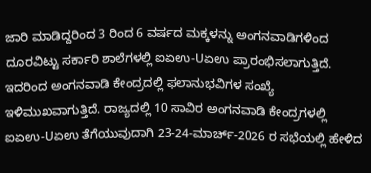ಜಾರಿ ಮಾಡಿದ್ದರಿಂದ 3 ರಿಂದ 6 ವರ್ಷದ ಮಕ್ಕಳನ್ನು ಅಂಗನವಾಡಿಗಳಿಂದ ದೂರವಿಟ್ಟು ಸರ್ಕಾರಿ ಶಾಲೆಗಳಲ್ಲಿ ಐಏಉ-Uಏಉ ಪ್ರಾರಂಭಿಸಲಾಗುತ್ತಿದೆ. ಇದರಿಂದ ಅಂಗನವಾಡಿ ಕೇಂದ್ರದಲ್ಲಿ ಫಲಾನುಭವಿಗಳ ಸಂಖ್ಯೆ ಇಳಿಮುಖವಾಗುತ್ತಿದೆ. ರಾಜ್ಯದಲ್ಲಿ 10 ಸಾವಿರ ಅಂಗನವಾಡಿ ಕೇಂದ್ರಗಳಲ್ಲಿ ಐಏಉ-Uಏಉ ತೆಗೆಯುವುದಾಗಿ 23-24-ಮಾರ್ಚ್-2026 ರ ಸಭೆಯಲ್ಲಿ ಹೇಳಿದ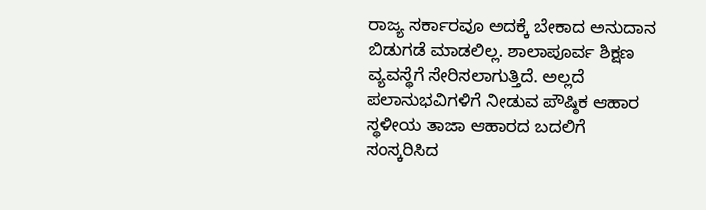ರಾಜ್ಯ ಸರ್ಕಾರವೂ ಅದಕ್ಕೆ ಬೇಕಾದ ಅನುದಾನ ಬಿಡುಗಡೆ ಮಾಡಲಿಲ್ಲ. ಶಾಲಾಪೂರ್ವ ಶಿಕ್ಷಣ ವ್ಯವಸ್ಥೆಗೆ ಸೇರಿಸಲಾಗುತ್ತಿದೆ. ಅಲ್ಲದೆ ಪಲಾನುಭವಿಗಳಿಗೆ ನೀಡುವ ಪೌಷ್ಠಿಕ ಆಹಾರ ಸ್ಥಳೀಯ ತಾಜಾ ಆಹಾರದ ಬದಲಿಗೆ ಸಂಸ್ಕರಿಸಿದ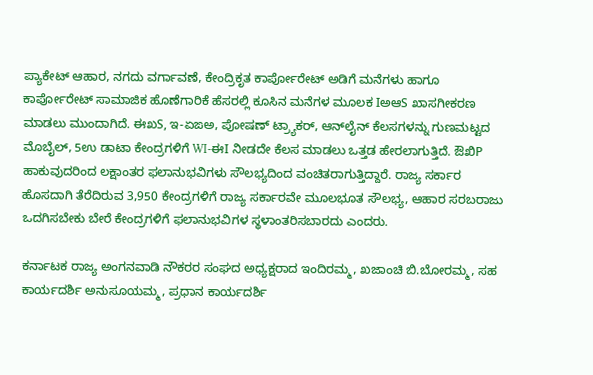ಪ್ಯಾಕೇಟ್ ಆಹಾರ, ನಗದು ವರ್ಗಾವಣೆ, ಕೇಂದ್ರಿಕೃತ ಕಾರ್ಪೋರೇಟ್ ಅಡಿಗೆ ಮನೆಗಳು ಹಾಗೂ ಕಾರ್ಪೋರೇಟ್ ಸಾಮಾಜಿಕ ಹೊಣೆಗಾರಿಕೆ ಹೆಸರಲ್ಲಿ ಕೂಸಿನ ಮನೆಗಳ ಮೂಲಕ IಅಆS ಖಾಸಗೀಕರಣ ಮಾಡಲು ಮುಂದಾಗಿದೆ. ಈಖS, ಇ-ಏಙಅ, ಪೋಷಣ್ ಟ್ರ್ಯಾಕರ್, ಆನ್‍ಲೈನ್ ಕೆಲಸಗಳನ್ನು ಗುಣಮಟ್ಟದ ಮೊಬೈಲ್, 5ಉ ಡಾಟಾ ಕೇಂದ್ರಗಳಿಗೆ WI-ಈI ನೀಡದೇ ಕೆಲಸ ಮಾಡಲು ಒತ್ತಡ ಹೇರಲಾಗುತ್ತಿದೆ. ಔಖಿP ಹಾಕುವುದರಿಂದ ಲಕ್ಷಾಂತರ ಫಲಾನುಭವಿಗಳು ಸೌಲಭ್ಯದಿಂದ ವಂಚಿತರಾಗುತ್ತಿದ್ದಾರೆ. ರಾಜ್ಯ ಸರ್ಕಾರ ಹೊಸದಾಗಿ ತೆರೆದಿರುವ 3,950 ಕೇಂದ್ರಗಳಿಗೆ ರಾಜ್ಯ ಸರ್ಕಾರವೇ ಮೂಲಭೂತ ಸೌಲಭ್ಯ, ಆಹಾರ ಸರಬರಾಜು ಒದಗಿಸಬೇಕು ಬೇರೆ ಕೇಂದ್ರಗಳಿಗೆ ಫಲಾನುಭವಿಗಳ ಸ್ಥಳಾಂತರಿಸಬಾರದು ಎಂದರು.

ಕರ್ನಾಟಕ ರಾಜ್ಯ ಅಂಗನವಾಡಿ ನೌಕರರ ಸಂಘದ ಅಧ್ಯಕ್ಷರಾದ ಇಂದಿರಮ್ಮ, ಖಜಾಂಚಿ ಬಿ.ಬೋರಮ್ಮ, ಸಹ ಕಾರ್ಯದರ್ಶಿ ಅನುಸೂಯಮ್ಮ, ಪ್ರಧಾನ ಕಾರ್ಯದರ್ಶಿ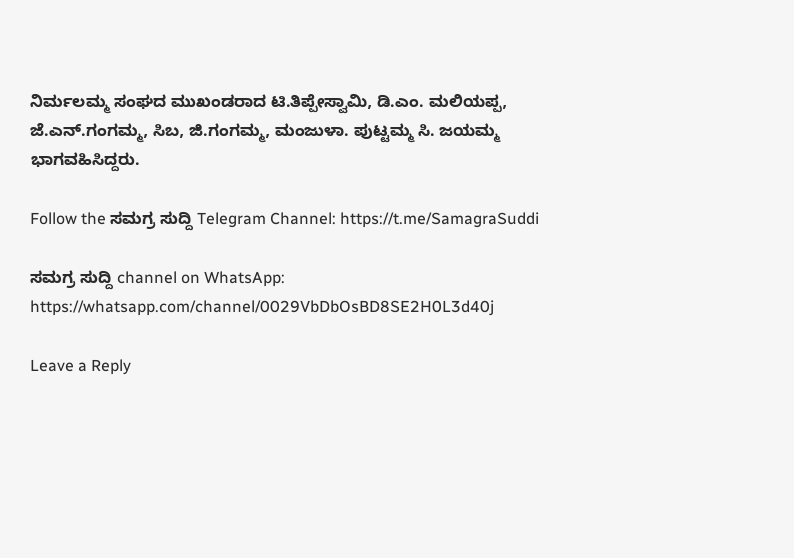ನಿರ್ಮಲಮ್ಮ ಸಂಘದ ಮುಖಂಡರಾದ ಟಿ.ತಿಪ್ಪೇಸ್ವಾಮಿ, ಡಿ.ಎಂ. ಮಲಿಯಪ್ಪ, ಜೆ.ಎನ್.ಗಂಗಮ್ಮ, ಸಿಬ, ಜಿ.ಗಂಗಮ್ಮ, ಮಂಜುಳಾ. ಪುಟ್ಟಮ್ಮ ಸಿ. ಜಯಮ್ಮ ಭಾಗವಹಿಸಿದ್ದರು.

Follow the ಸಮಗ್ರ ಸುದ್ದಿ Telegram Channel: https://t.me/SamagraSuddi

ಸಮಗ್ರ ಸುದ್ದಿ channel on WhatsApp: https://whatsapp.com/channel/0029VbDbOsBD8SE2H0L3d40j

Leave a Reply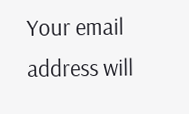Your email address will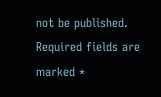not be published. Required fields are marked *